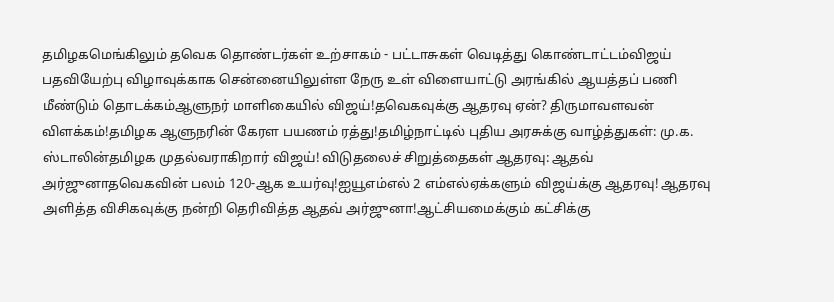தமிழகமெங்கிலும் தவெக தொண்டர்கள் உற்சாகம் - பட்டாசுகள் வெடித்து கொண்டாட்டம்விஜய் பதவியேற்பு விழாவுக்காக சென்னையிலுள்ள நேரு உள் விளையாட்டு அரங்கில் ஆயத்தப் பணி மீண்டும் தொடக்கம்ஆளுநர் மாளிகையில் விஜய்!தவெகவுக்கு ஆதரவு ஏன்? திருமாவளவன் விளக்கம்!தமிழக ஆளுநரின் கேரள பயணம் ரத்து!தமிழ்நாட்டில் புதிய அரசுக்கு வாழ்த்துகள்: மு.க. ஸ்டாலின்தமிழக முதல்வராகிறார் விஜய்! விடுதலைச் சிறுத்தைகள் ஆதரவு: ஆதவ் அர்ஜுனாதவெகவின் பலம் 120-ஆக உயர்வு!ஐயூஎம்எல் 2 எம்எல்ஏக்களும் விஜய்க்கு ஆதரவு! ஆதரவு அளித்த விசிகவுக்கு நன்றி தெரிவித்த ஆதவ் அர்ஜுனா!ஆட்சியமைக்கும் கட்சிக்கு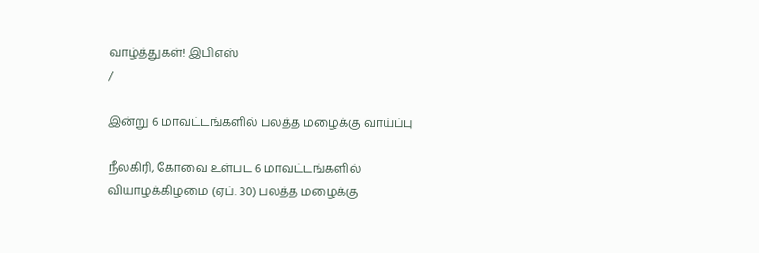வாழ்த்துகள்! இபிஎஸ்
/

இன்று 6 மாவட்டங்களில் பலத்த மழைக்கு வாய்ப்பு

நீலகிரி, கோவை உள்பட 6 மாவட்டங்களில் வியாழக்கிழமை (ஏப். 30) பலத்த மழைக்கு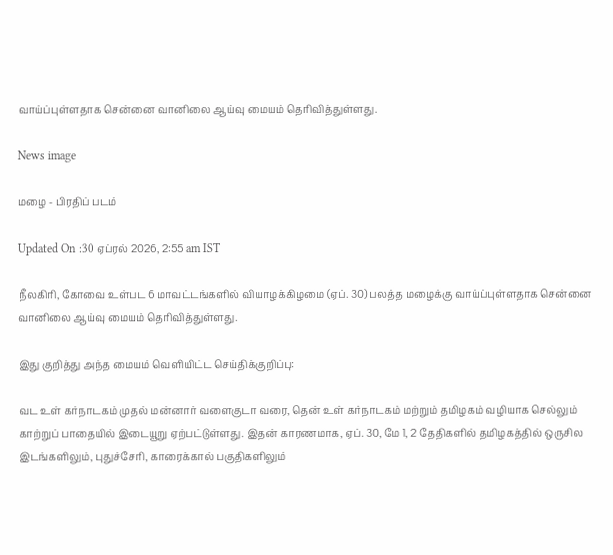வாய்ப்புள்ளதாக சென்னை வானிலை ஆய்வு மையம் தெரிவித்துள்ளது.

News image

மழை - பிரதிப் படம்

Updated On :30 ஏப்ரல் 2026, 2:55 am IST

நீலகிரி, கோவை உள்பட 6 மாவட்டங்களில் வியாழக்கிழமை (ஏப். 30) பலத்த மழைக்கு வாய்ப்புள்ளதாக சென்னை வானிலை ஆய்வு மையம் தெரிவித்துள்ளது.

இது குறித்து அந்த மையம் வெளியிட்ட செய்திக்குறிப்பு:

வட உள் கர்நாடகம் முதல் மன்னார் வளைகுடா வரை, தென் உள் கர்நாடகம் மற்றும் தமிழகம் வழியாக செல்லும் காற்றுப் பாதையில் இடையூறு ஏற்பட்டுள்ளது. இதன் காரணமாக, ஏப். 30, மே 1, 2 தேதிகளில் தமிழகத்தில் ஒருசில இடங்களிலும், புதுச்சேரி, காரைக்கால் பகுதிகளிலும்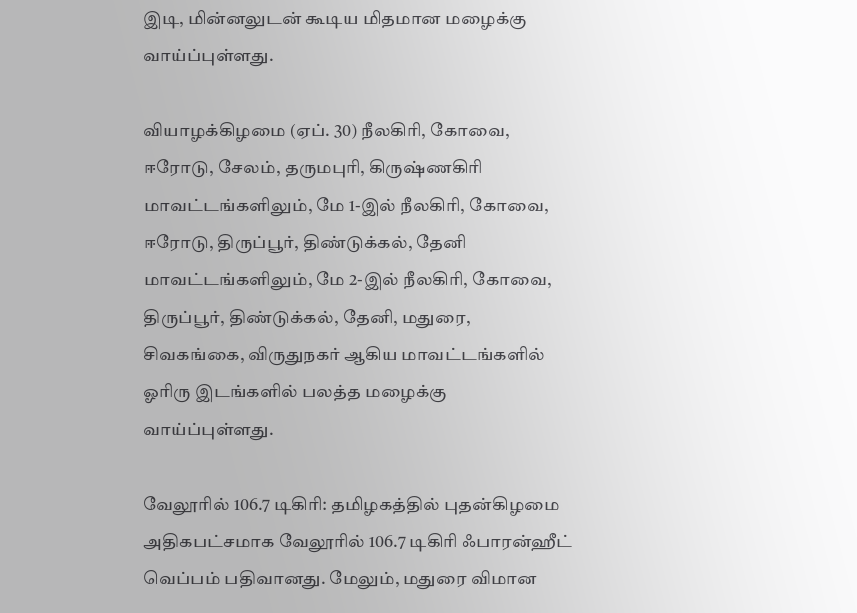இடி, மின்னலுடன் கூடிய மிதமான மழைக்கு வாய்ப்புள்ளது.

வியாழக்கிழமை (ஏப். 30) நீலகிரி, கோவை, ஈரோடு, சேலம், தருமபுரி, கிருஷ்ணகிரி மாவட்டங்களிலும், மே 1-இல் நீலகிரி, கோவை, ஈரோடு, திருப்பூர், திண்டுக்கல், தேனி மாவட்டங்களிலும், மே 2-இல் நீலகிரி, கோவை, திருப்பூர், திண்டுக்கல், தேனி, மதுரை, சிவகங்கை, விருதுநகர் ஆகிய மாவட்டங்களில் ஓரிரு இடங்களில் பலத்த மழைக்கு வாய்ப்புள்ளது.

வேலூரில் 106.7 டிகிரி: தமிழகத்தில் புதன்கிழமை அதிகபட்சமாக வேலூரில் 106.7 டிகிரி ஃபாரன்ஹீட் வெப்பம் பதிவானது. மேலும், மதுரை விமான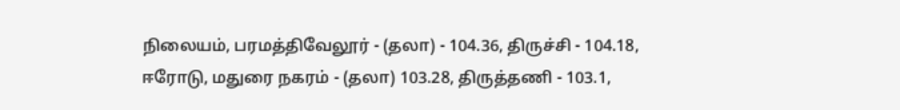நிலையம், பரமத்திவேலூர் - (தலா) - 104.36, திருச்சி - 104.18, ஈரோடு, மதுரை நகரம் - (தலா) 103.28, திருத்தணி - 103.1,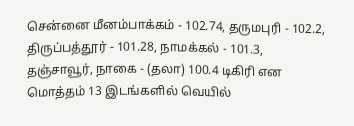சென்னை மீனம்பாக்கம் - 102.74, தருமபுரி - 102.2, திருப்பத்தூர் - 101.28, நாமக்கல் - 101.3, தஞ்சாவூர், நாகை - (தலா) 100.4 டிகிரி என மொத்தம் 13 இடங்களில் வெயில்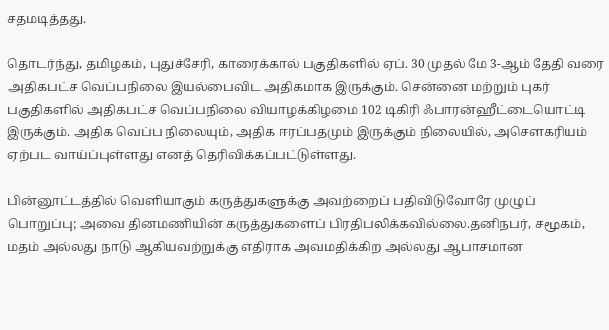சதமடித்தது.

தொடர்ந்து, தமிழகம், புதுச்சேரி, காரைக்கால் பகுதிகளில் ஏப். 30 முதல் மே 3-ஆம் தேதி வரை அதிகபட்ச வெப்பநிலை இயல்பைவிட அதிகமாக இருக்கும். சென்னை மற்றும் புகர் பகுதிகளில் அதிகபட்ச வெப்பநிலை வியாழக்கிழமை 102 டிகிரி ஃபாரன்ஹீட்டையொட்டி இருக்கும். அதிக வெப்ப நிலையும், அதிக ஈரப்பதமும் இருக்கும் நிலையில், அசௌகரியம் ஏற்பட வாய்ப்புள்ளது எனத் தெரிவிக்கப்பட்டுள்ளது.

பின்னூட்டத்தில் வெளியாகும் கருத்துகளுக்கு அவற்றைப் பதிவிடுவோரே முழுப் பொறுப்பு; அவை தினமணியின் கருத்துகளைப் பிரதிபலிக்கவில்லை.தனிநபர், சமூகம், மதம் அல்லது நாடு ஆகியவற்றுக்கு எதிராக அவமதிக்கிற அல்லது ஆபாசமான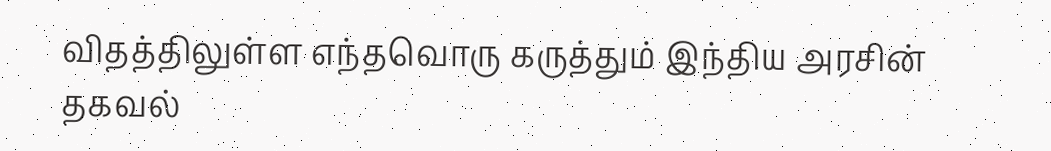விதத்திலுள்ள எந்தவொரு கருத்தும் இந்திய அரசின் தகவல்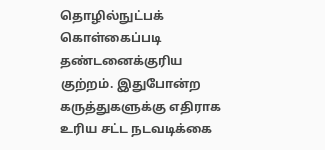தொழில்நுட்பக் கொள்கைப்படி தண்டனைக்குரிய குற்றம். இதுபோன்ற கருத்துகளுக்கு எதிராக உரிய சட்ட நடவடிக்கை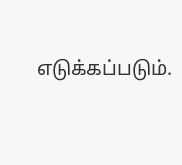எடுக்கப்படும்.